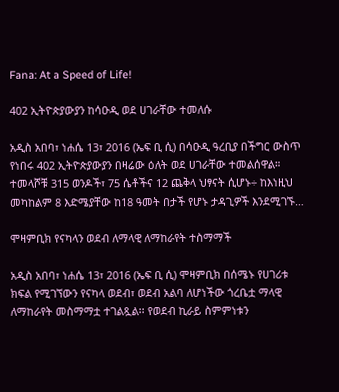Fana: At a Speed of Life!

402 ኢትዮጵያውያን ከሳዑዲ ወደ ሀገራቸው ተመለሱ

አዲስ አበባ፣ ነሐሴ 13፣ 2016 (ኤፍ ቢ ሲ) በሳዑዲ ዓረቢያ በችግር ውስጥ የነበሩ 402 ኢትዮጵያውያን በዛሬው ዕለት ወደ ሀገራቸው ተመልሰዋል። ተመላሾቹ 315 ወንዶች፣ 75 ሴቶችና 12 ጨቅላ ህፃናት ሲሆኑ÷ ከእነዚህ መካከልም 8 እድሜያቸው ከ18 ዓመት በታች የሆኑ ታዳጊዎች እንደሚገኙ…

ሞዛምቢክ የናካላን ወደብ ለማላዊ ለማከራየት ተስማማች

አዲስ አበባ፣ ነሐሴ 13፣ 2016 (ኤፍ ቢ ሲ) ሞዛምቢክ በሰሜኑ የሀገሪቱ ክፍል የሚገኘውን የናካላ ወደብ፣ ወደብ አልባ ለሆነችው ጎረቤቷ ማላዊ ለማከራየት መስማማቷ ተገልጿል፡፡ የወደብ ኪራይ ስምምነቱን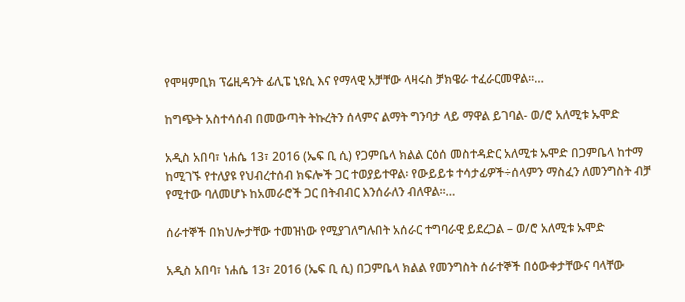የሞዛምቢክ ፕሬዚዳንት ፊሊፔ ኒዩሲ እና የማላዊ አቻቸው ላዛሩስ ቻክዌራ ተፈራርመዋል፡፡…

ከግጭት አስተሳሰብ በመውጣት ትኩረትን ሰላምና ልማት ግንባታ ላይ ማዋል ይገባል- ወ/ሮ አለሚቱ ኡሞድ

አዲስ አበባ፣ ነሐሴ 13፣ 2016 (ኤፍ ቢ ሲ) የጋምቤላ ክልል ርዕሰ መስተዳድር አለሚቱ ኡሞድ በጋምቤላ ከተማ ከሚገኙ የተለያዩ የህብረተሰብ ክፍሎች ጋር ተወያይተዋል፡ የውይይቱ ተሳታፊዎች÷ሰላምን ማስፈን ለመንግስት ብቻ የሚተው ባለመሆኑ ከአመራሮች ጋር በትብብር እንሰራለን ብለዋል፡፡…

ሰራተኞች በክህሎታቸው ተመዝነው የሚያገለግሉበት አሰራር ተግባራዊ ይደረጋል – ወ/ሮ አለሚቱ ኡሞድ

አዲስ አበባ፣ ነሐሴ 13፣ 2016 (ኤፍ ቢ ሲ) በጋምቤላ ክልል የመንግስት ሰራተኞች በዕውቀታቸውና ባላቸው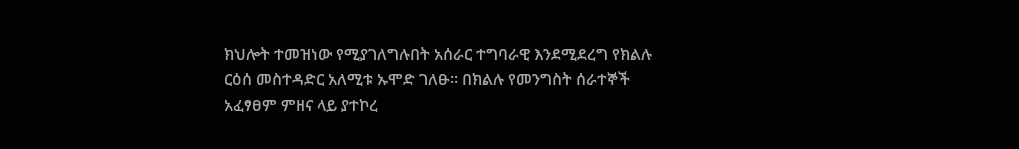ክህሎት ተመዝነው የሚያገለግሉበት አሰራር ተግባራዊ እንደሚደረግ የክልሉ ርዕሰ መስተዳድር አለሚቱ ኡሞድ ገለፁ። በክልሉ የመንግስት ሰራተኞች አፈፃፀም ምዘና ላይ ያተኮረ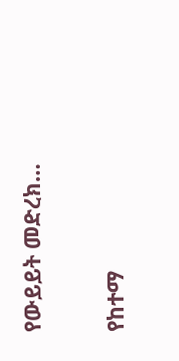የውይይት መድረክ…

የከተማ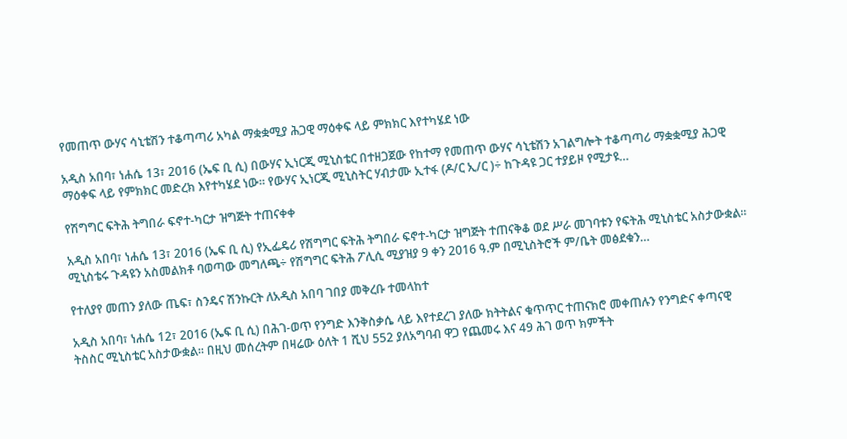የመጠጥ ውሃና ሳኒቴሽን ተቆጣጣሪ አካል ማቋቋሚያ ሕጋዊ ማዕቀፍ ላይ ምክክር እየተካሄደ ነው

አዲስ አበባ፣ ነሐሴ 13፣ 2016 (ኤፍ ቢ ሲ) በውሃና ኢነርጂ ሚኒስቴር በተዘጋጀው የከተማ የመጠጥ ውሃና ሳኒቴሽን አገልግሎት ተቆጣጣሪ ማቋቋሚያ ሕጋዊ ማዕቀፍ ላይ የምክክር መድረክ እየተካሄደ ነው፡፡ የውሃና ኢነርጂ ሚኒስትር ሃብታሙ ኢተፋ (ዶ/ር ኢ/ር )÷ ከጉዳዩ ጋር ተያይዞ የሚታዩ…

የሽግግር ፍትሕ ትግበራ ፍኖተ-ካርታ ዝግጅት ተጠናቀቀ

አዲስ አበባ፣ ነሐሴ 13፣ 2016 (ኤፍ ቢ ሲ) የኢፌዴሪ የሽግግር ፍትሕ ትግበራ ፍኖተ-ካርታ ዝግጅት ተጠናቅቆ ወደ ሥራ መገባቱን የፍትሕ ሚኒስቴር አስታውቋል፡፡ ሚኒስቴሩ ጉዳዩን አስመልክቶ ባወጣው መግለጫ÷ የሽግግር ፍትሕ ፖሊሲ ሚያዝያ 9 ቀን 2016 ዓ.ም በሚኒስትሮች ም/ቤት መፅደቁን…

የተለያየ መጠን ያለው ጤፍ፣ ስንዴና ሽንኩርት ለአዲስ አበባ ገበያ መቅረቡ ተመላከተ

አዲስ አበባ፣ ነሐሴ 12፣ 2016 (ኤፍ ቢ ሲ) በሕገ-ወጥ የንግድ እንቅስቃሴ ላይ እየተደረገ ያለው ክትትልና ቁጥጥር ተጠናክሮ መቀጠሉን የንግድና ቀጣናዊ ትስስር ሚኒስቴር አስታውቋል፡፡ በዚህ መሰረትም በዛሬው ዕለት 1 ሺህ 552 ያለአግባብ ዋጋ የጨመሩ እና 49 ሕገ ወጥ ክምችት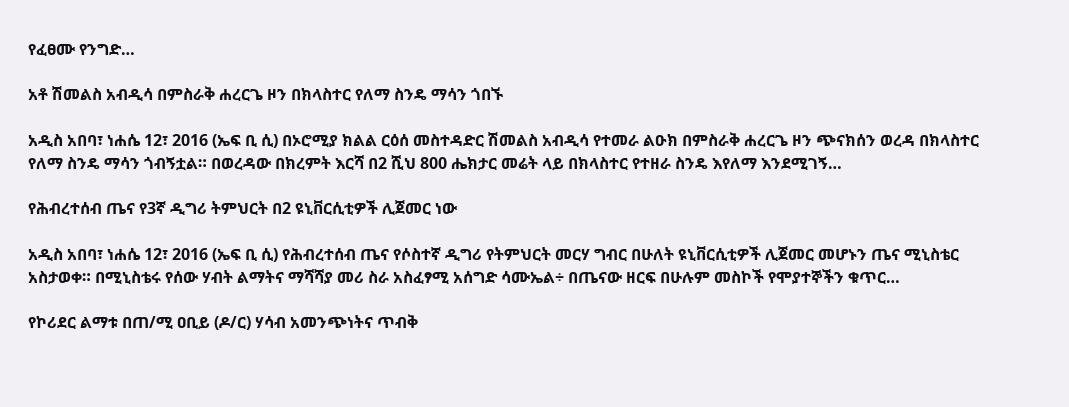የፈፀሙ የንግድ…

አቶ ሽመልስ አብዲሳ በምስራቅ ሐረርጌ ዞን በክላስተር የለማ ስንዴ ማሳን ጎበኙ

አዲስ አበባ፣ ነሐሴ 12፣ 2016 (ኤፍ ቢ ሲ) በኦሮሚያ ክልል ርዕሰ መስተዳድር ሽመልስ አብዲሳ የተመራ ልዑክ በምስራቅ ሐረርጌ ዞን ጭናክሰን ወረዳ በክላስተር የለማ ስንዴ ማሳን ጎብኝቷል። በወረዳው በክረምት እርሻ በ2 ሺህ 800 ሔክታር መሬት ላይ በክላስተር የተዘራ ስንዴ እየለማ እንደሚገኝ…

የሕብረተሰብ ጤና የ3ኛ ዲግሪ ትምህርት በ2 ዩኒቨርሲቲዎች ሊጀመር ነው

አዲስ አበባ፣ ነሐሴ 12፣ 2016 (ኤፍ ቢ ሲ) የሕብረተሰብ ጤና የሶስተኛ ዲግሪ የትምህርት መርሃ ግብር በሁለት ዩኒቨርሲቲዎች ሊጀመር መሆኑን ጤና ሚኒስቴር አስታወቀ። በሚኒስቴሩ የሰው ሃብት ልማትና ማሻሻያ መሪ ስራ አስፈፃሚ አሰግድ ሳሙኤል÷ በጤናው ዘርፍ በሁሉም መስኮች የሞያተኞችን ቁጥር…

የኮሪደር ልማቱ በጠ/ሚ ዐቢይ (ዶ/ር) ሃሳብ አመንጭነትና ጥብቅ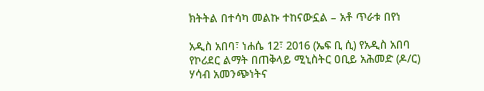ክትትል በተሳካ መልኩ ተከናውኗል – አቶ ጥራቱ በየነ

አዲስ አበባ፣ ነሐሴ 12፣ 2016 (ኤፍ ቢ ሲ) የአዲስ አበባ የኮሪደር ልማት በጠቅላይ ሚኒስትር ዐቢይ አሕመድ (ዶ/ር) ሃሳብ አመንጭነትና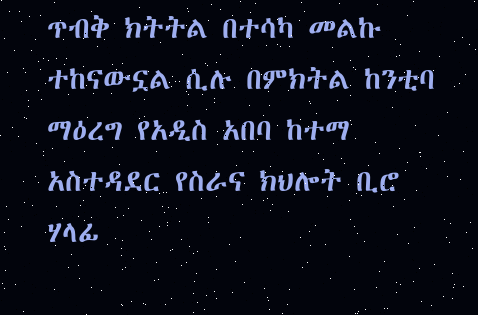ጥብቅ ክትትል በተሳካ መልኩ ተከናውኗል ሲሉ በምክትል ከንቲባ ማዕረግ የአዲስ አበባ ከተማ አስተዳደር የስራና ክህሎት ቢሮ ሃላፊ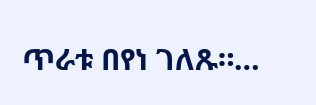ጥራቱ በየነ ገለጹ።…